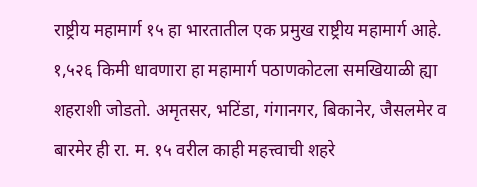राष्ट्रीय महामार्ग १५ हा भारतातील एक प्रमुख राष्ट्रीय महामार्ग आहे. १,५२६ किमी धावणारा हा महामार्ग पठाणकोटला समखियाळी ह्या शहराशी जोडतो. अमृतसर, भटिंडा, गंगानगर, बिकानेर, जैसलमेर व बारमेर ही रा. म. १५ वरील काही महत्त्वाची शहरे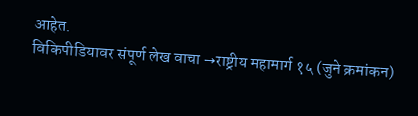आहेत.
विकिपीडियावर संपूर्ण लेख वाचा →राष्ट्रीय महामार्ग १५ (जुने क्रमांकन)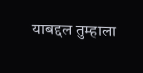याबद्दल तुम्हाला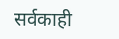सर्वकाही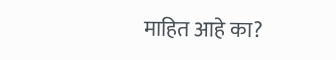माहित आहे का?